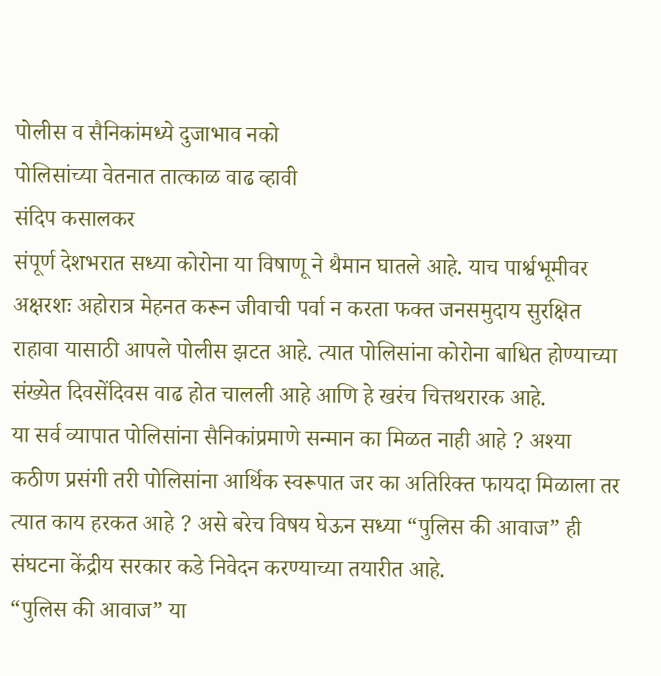पोलीस व सैनिकांमध्ये दुजाभाव नको
पोलिसांच्या वेतनात तात्काळ वाढ व्हावी
संदिप कसालकर
संपूर्ण देशभरात सध्या कोरोना या विषाणू ने थैमान घातले आहे. याच पार्श्वभूमीवर अक्षरशः अहोरात्र मेहनत करून जीवाची पर्वा न करता फक्त जनसमुदाय सुरक्षित राहावा यासाठी आपले पोलीस झटत आहे. त्यात पोलिसांना कोरोना बाधित होण्याच्या संख्येत दिवसेंदिवस वाढ होत चालली आहे आणि हे खरंच चित्तथरारक आहे.
या सर्व व्यापात पोलिसांना सैनिकांप्रमाणे सन्मान का मिळत नाही आहे ? अश्या कठीण प्रसंगी तरी पोलिसांना आर्थिक स्वरूपात जर का अतिरिक्त फायदा मिळाला तर त्यात काय हरकत आहे ? असे बरेच विषय घेऊन सध्या “पुलिस की आवाज” ही संघटना केंद्रीय सरकार कडे निवेदन करण्याच्या तयारीत आहे.
“पुलिस की आवाज” या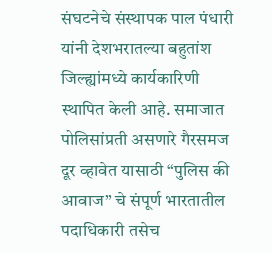संघटनेचे संस्थापक पाल पंधारी यांनी देशभरातल्या बहुतांश जिल्ह्यांमध्ये कार्यकारिणी स्थापित केली आहे. समाजात पोलिसांप्रती असणारे गैरसमज दूर व्हावेत यासाठी “पुलिस की आवाज” चे संपूर्ण भारतातील पदाधिकारी तसेच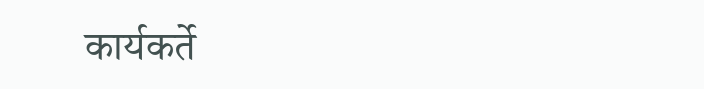कार्यकर्ते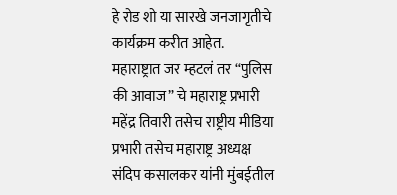हे रोड शो या सारखे जनजागृतीचे कार्यक्रम करीत आहेत.
महाराष्ट्रात जर म्हटलं तर “पुलिस की आवाज” चे महाराष्ट्र प्रभारी महेंद्र तिवारी तसेच राष्ट्रीय मीडिया प्रभारी तसेच महाराष्ट्र अध्यक्ष संदिप कसालकर यांनी मुंबईतील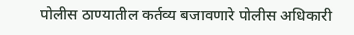पोलीस ठाण्यातील कर्तव्य बजावणारे पोलीस अधिकारी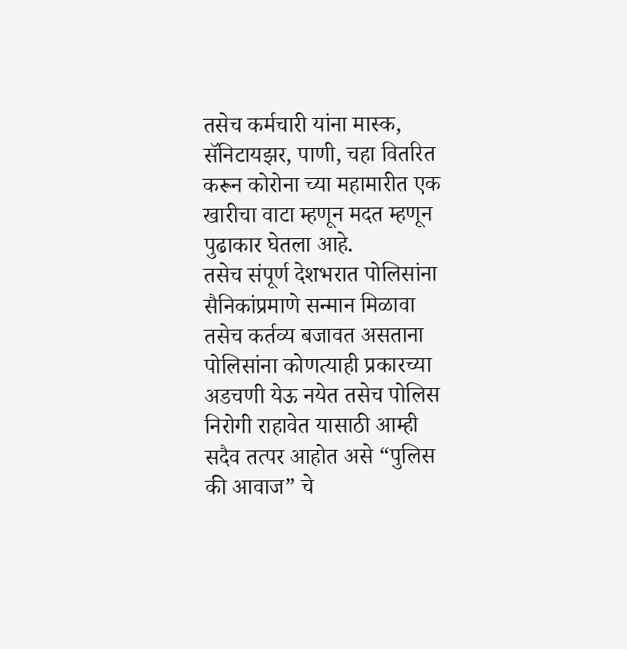तसेच कर्मचारी यांना मास्क, सॅनिटायझर, पाणी, चहा वितरित करून कोरोना च्या महामारीत एक खारीचा वाटा म्हणून मदत म्हणून पुढाकार घेतला आहे.
तसेच संपूर्ण देशभरात पोलिसांना सैनिकांप्रमाणे सन्मान मिळावा तसेच कर्तव्य बजावत असताना पोलिसांना कोणत्याही प्रकारच्या अडचणी येऊ नयेत तसेच पोलिस निरोगी राहावेत यासाठी आम्ही सदैव तत्पर आहोत असे “पुलिस की आवाज” चे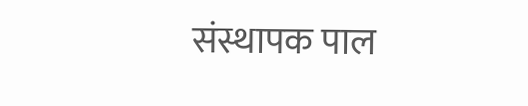संस्थापक पाल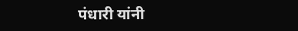पंधारी यांनी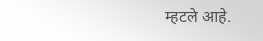म्हटले आहे.